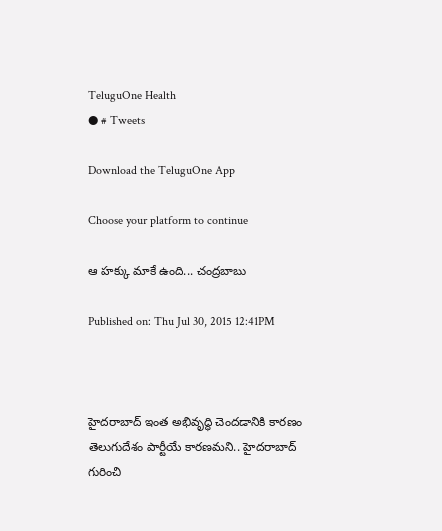TeluguOne Health
● # Tweets

Download the TeluguOne App

Choose your platform to continue

ఆ హక్కు మాకే ఉంది... చంద్రబాబు

Published on: Thu Jul 30, 2015 12:41PM



హైదరాబాద్ ఇంత అభివృద్ధి చెందడానికి కారణం తెలుగుదేశం పార్టీయే కారణమని.. హైదరాబాద్ గురించి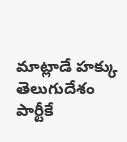మాట్లాడే హక్కు తెలుగుదేశం పార్టీకే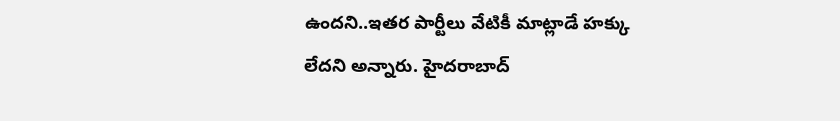ఉందని..ఇతర పార్టీలు వేటికీ మాట్లాడే హక్కు లేదని అన్నారు. హైదరాబాద్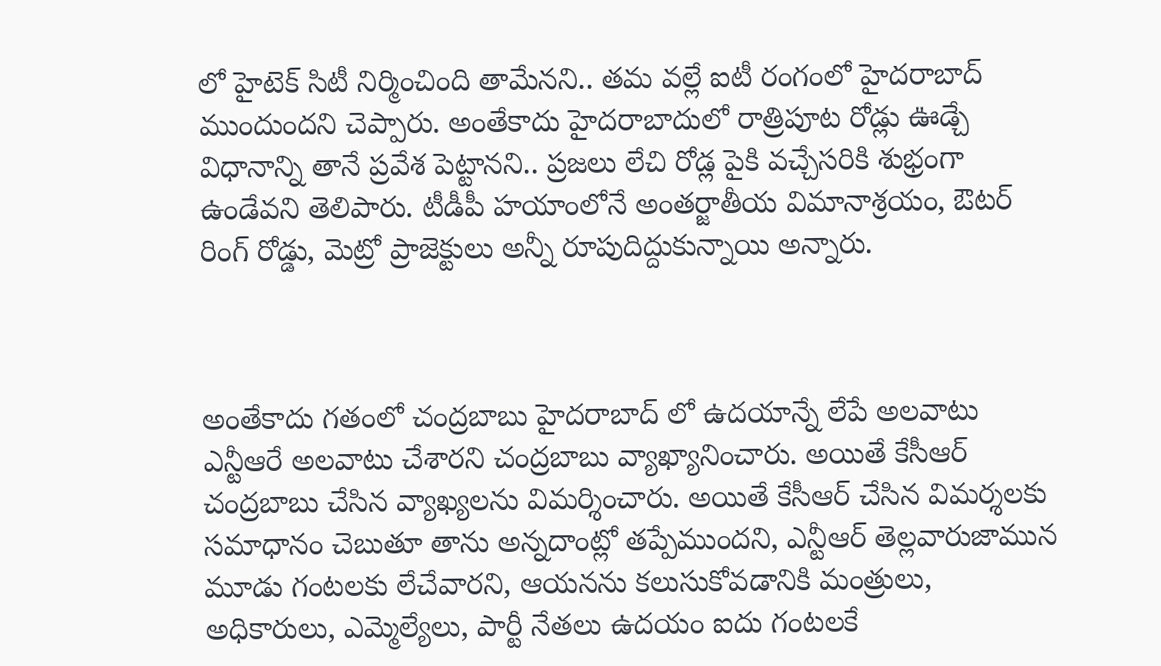లో హైటెక్ సిటీ నిర్మించింది తామేనని.. తమ వల్లే ఐటీ రంగంలో హైదరాబాద్ ముందుందని చెప్పారు. అంతేకాదు హైదరాబాదులో రాత్రిపూట రోడ్లు ఊడ్చే విధానాన్ని తానే ప్రవేశ పెట్టానని.. ప్రజలు లేచి రోడ్ల పైకి వచ్చేసరికి శుభ్రంగా ఉండేవని తెలిపారు. టీడీపీ హయాంలోనే అంతర్జాతీయ విమానాశ్రయం, ఔటర్ రింగ్ రోడ్డు, మెట్రో ప్రాజెక్టులు అన్నీ రూపుదిద్దుకున్నాయి అన్నారు.



అంతేకాదు గతంలో చంద్రబాబు హైదరాబాద్ లో ఉదయాన్నే లేపే అలవాటు ఎన్టీఆరే అలవాటు చేశారని చంద్రబాబు వ్యాఖ్యానించారు. అయితే కేసీఆర్ చంద్రబాబు చేసిన వ్యాఖ్యలను విమర్శించారు. అయితే కేసీఆర్ చేసిన విమర్శలకు సమాధానం చెబుతూ తాను అన్నదాంట్లో తప్పేముందని, ఎన్టీఆర్ తెల్లవారుజామున మూడు గంటలకు లేచేవారని, ఆయనను కలుసుకోవడానికి మంత్రులు, అధికారులు, ఎమ్మెల్యేలు, పార్టీ నేతలు ఉదయం ఐదు గంటలకే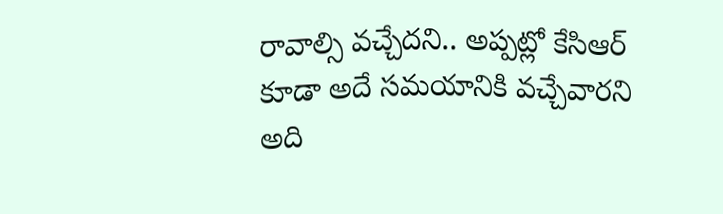రావాల్సి వచ్చేదని.. అప్పట్లో కేసిఆర్ కూడా అదే సమయానికి వచ్చేవారని అది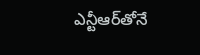ఎన్టీఆర్‌తోనే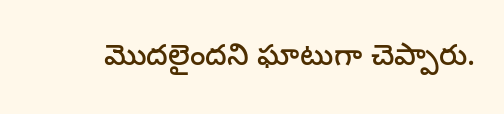మొదలైందని ఘాటుగా చెప్పారు.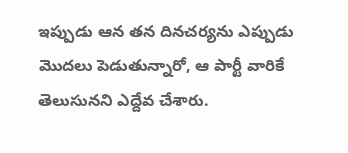ఇప్పుడు ఆన తన దినచర్యను ఎప్పుడు మొదలు పెడుతున్నారో, ఆ పార్టీ వారికే తెలుసునని ఎద్దేవ చేశారు.